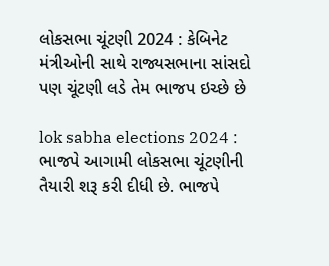લોકસભા ચૂંટણી 2024 : કેબિનેટ મંત્રીઓની સાથે રાજ્યસભાના સાંસદો પણ ચૂંટણી લડે તેમ ભાજપ ઇચ્છે છે

lok sabha elections 2024 : ભાજપે આગામી લોકસભા ચૂંટણીની તૈયારી શરૂ કરી દીધી છે. ભાજપે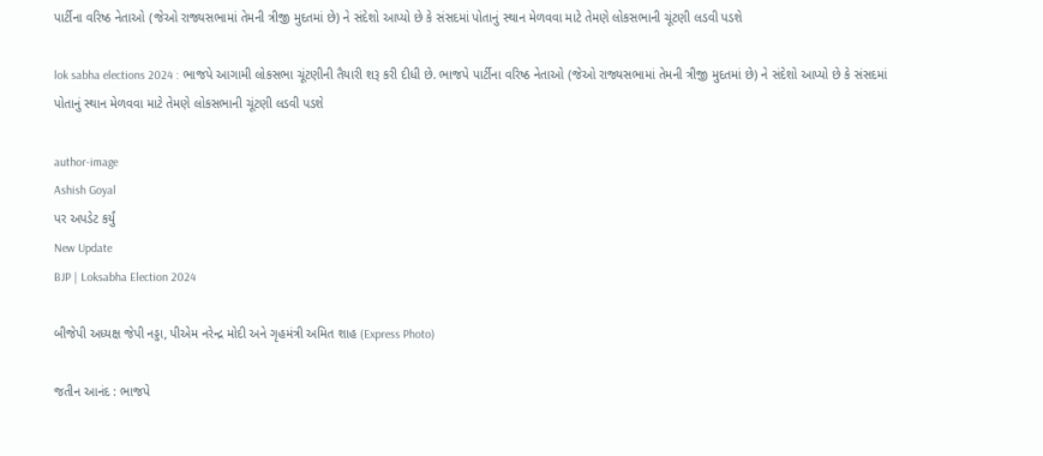પાર્ટીના વરિષ્ઠ નેતાઓ (જેઓ રાજ્યસભામાં તેમની ત્રીજી મુદતમાં છે) ને સંદેશો આપ્યો છે કે સંસદમાં પોતાનું સ્થાન મેળવવા માટે તેમણે લોકસભાની ચૂંટણી લડવી પડશે

lok sabha elections 2024 : ભાજપે આગામી લોકસભા ચૂંટણીની તૈયારી શરૂ કરી દીધી છે. ભાજપે પાર્ટીના વરિષ્ઠ નેતાઓ (જેઓ રાજ્યસભામાં તેમની ત્રીજી મુદતમાં છે) ને સંદેશો આપ્યો છે કે સંસદમાં પોતાનું સ્થાન મેળવવા માટે તેમણે લોકસભાની ચૂંટણી લડવી પડશે

author-image
Ashish Goyal
પર અપડેટ કર્યું
New Update
BJP | Loksabha Election 2024

બીજેપી અધ્યક્ષ જેપી નડ્ડા, પીએમ નરેન્દ્ર મોદી અને ગૃહમંત્રી અમિત શાહ (Express Photo)

જતીન આનંદ : ભાજપે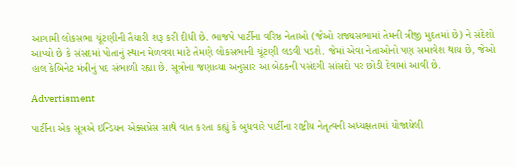આગામી લોકસભા ચૂંટણીની તૈયારી શરૂ કરી દીધી છે. ભાજપે પાર્ટીના વરિષ્ઠ નેતાઓ (જેઓ રાજ્યસભામાં તેમની ત્રીજી મુદતમાં છે) ને સંદેશો આપ્યો છે કે સંસદમાં પોતાનું સ્થાન મેળવવા માટે તેમણે લોકસભાની ચૂંટણી લડવી પડશે. જેમાં એવા નેતાઓનો પણ સમાવેશ થાય છે, જેઓ હાલ કેબિનેટ મંત્રીનું પદ સંભાળી રહ્યા છે. સૂત્રોના જણાવ્યા અનુસાર આ બેઠકની પસંદગી સાંસદો પર છોડી દેવામાં આવી છે.

Advertisment

પાર્ટીના એક સૂત્રએ ઇન્ડિયન એક્સપ્રેસ સાથે વાત કરતા કહ્યું કે બુધવારે પાર્ટીના રાષ્ટ્રીય નેતૃત્વની અધ્યક્ષતામાં યોજાયેલી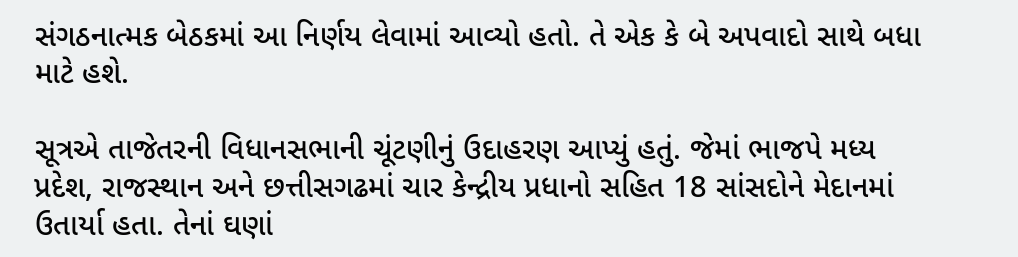સંગઠનાત્મક બેઠકમાં આ નિર્ણય લેવામાં આવ્યો હતો. તે એક કે બે અપવાદો સાથે બધા માટે હશે.

સૂત્રએ તાજેતરની વિધાનસભાની ચૂંટણીનું ઉદાહરણ આપ્યું હતું. જેમાં ભાજપે મધ્ય પ્રદેશ, રાજસ્થાન અને છત્તીસગઢમાં ચાર કેન્દ્રીય પ્રધાનો સહિત 18 સાંસદોને મેદાનમાં ઉતાર્યા હતા. તેનાં ઘણાં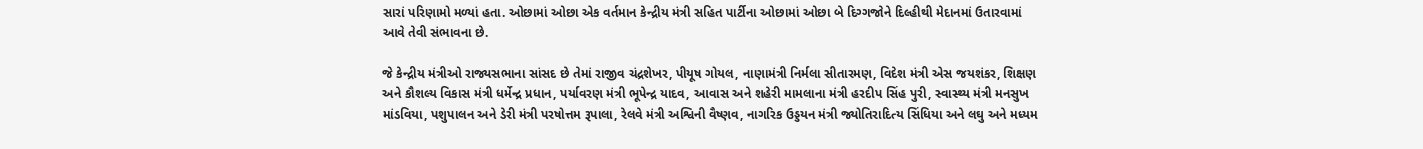સારાં પરિણામો મળ્યાં હતા. ઓછામાં ઓછા એક વર્તમાન કેન્દ્રીય મંત્રી સહિત પાર્ટીના ઓછામાં ઓછા બે દિગ્ગજોને દિલ્હીથી મેદાનમાં ઉતારવામાં આવે તેવી સંભાવના છે.

જે કેન્દ્રીય મંત્રીઓ રાજ્યસભાના સાંસદ છે તેમાં રાજીવ ચંદ્રશેખર, પીયૂષ ગોયલ, નાણામંત્રી નિર્મલા સીતારમણ, વિદેશ મંત્રી એસ જયશંકર, શિક્ષણ અને કૌશલ્ય વિકાસ મંત્રી ધર્મેન્દ્ર પ્રધાન, પર્યાવરણ મંત્રી ભૂપેન્દ્ર યાદવ, આવાસ અને શહેરી મામલાના મંત્રી હરદીપ સિંહ પુરી, સ્વાસ્થ્ય મંત્રી મનસુખ માંડવિયા, પશુપાલન અને ડેરી મંત્રી પરષોત્તમ રૂપાલા, રેલવે મંત્રી અશ્વિની વૈષ્ણવ, નાગરિક ઉડ્ડયન મંત્રી જ્યોતિરાદિત્ય સિંધિયા અને લઘુ અને મધ્યમ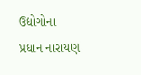ઉદ્યોગોના પ્રધાન નારાયણ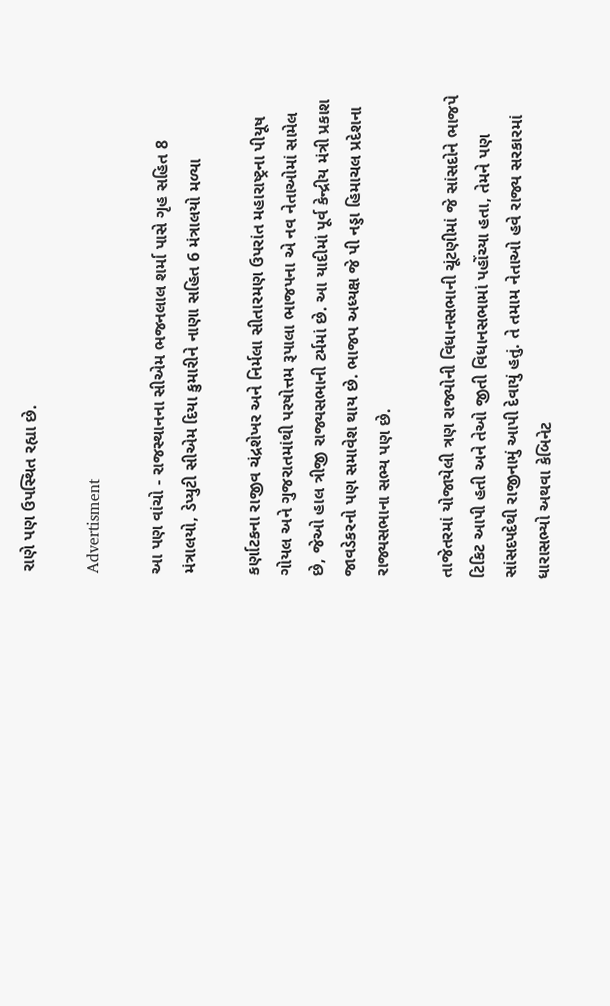રાણે પણ ઉપસ્થિત રહ્યા છે.

Advertisment

આ પણ વાંચો - રાજસ્થાનના સીએમ ભજનલાલ શર્મા પાસે ગૃહ સહિત 8 મંત્રાલયો, ડેપ્યુટી સીએમ દિયા કુમારીને નાણા સહિત 6 મંત્રાલયો મળ્યા

કર્ણાટકના રાજીવ ચંદ્રશેખર અને નિર્મલા સીતારમણ ઉપરાંત મહારાષ્ટ્રના પીયૂષ ગોયલ અને ગુજરાતમાંથી પરષોત્તમ રૂપાલા ભાજપના એ નવ નેતાઓમાં સામેલ છે, જેઓ હાલ ત્રીજી રાજ્યસભાની ટર્મમાં છે. આ યાદીમાં પૂર્વ કેન્દ્રીય મંત્રી પ્રકાશ જાવડેકરનો પણ સમાવેશ થાય છે. ભાજપ અધ્યક્ષ જે પી નડ્ડા હિમાચલ પ્રદેશના રાજ્યસભાના સભ્ય પણ છે.

તાજેતરમાં યોજાયેલી ત્રણ રાજ્યોની વિધાનસભાની ચૂંટણીમાં જે સાંસદોને ભાજપે ટિકિટ આપી હતી અને તેઓ જીતી વિધાનસભામાં પહોંચ્યા હતા, તેમને પણ સાંસદપદેથી રાજીનામું આપી દેવાયું હતું. તે તમામ નેતાઓ હવે રાજ્ય સરકારમાં ધારાસભ્યો અથવા કેબિનેટ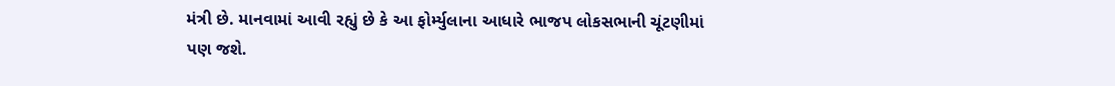મંત્રી છે. માનવામાં આવી રહ્યું છે કે આ ફોર્મ્યુલાના આધારે ભાજપ લોકસભાની ચૂંટણીમાં પણ જશે.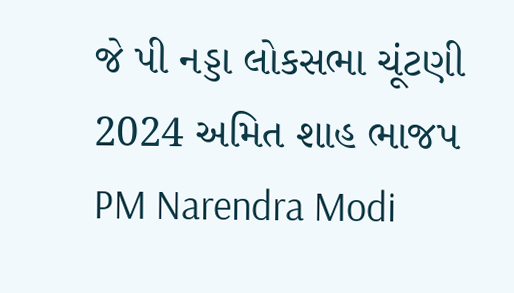જે પી નડ્ડા લોકસભા ચૂંટણી 2024 અમિત શાહ ભાજપ PM Narendra Modi